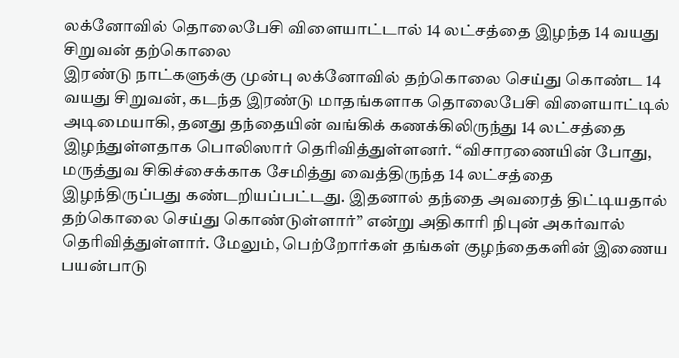லக்னோவில் தொலைபேசி விளையாட்டால் 14 லட்சத்தை இழந்த 14 வயது சிறுவன் தற்கொலை
இரண்டு நாட்களுக்கு முன்பு லக்னோவில் தற்கொலை செய்து கொண்ட 14 வயது சிறுவன், கடந்த இரண்டு மாதங்களாக தொலைபேசி விளையாட்டில் அடிமையாகி, தனது தந்தையின் வங்கிக் கணக்கிலிருந்து 14 லட்சத்தை இழந்துள்ளதாக பொலிஸார் தெரிவித்துள்ளனர். “விசாரணையின் போது, மருத்துவ சிகிச்சைக்காக சேமித்து வைத்திருந்த 14 லட்சத்தை இழந்திருப்பது கண்டறியப்பட்டது. இதனால் தந்தை அவரைத் திட்டியதால் தற்கொலை செய்து கொண்டுள்ளார்” என்று அதிகாரி நிபுன் அகர்வால் தெரிவித்துள்ளார். மேலும், பெற்றோர்கள் தங்கள் குழந்தைகளின் இணைய பயன்பாடு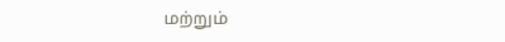மற்றும்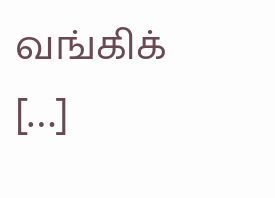வங்கிக் […]